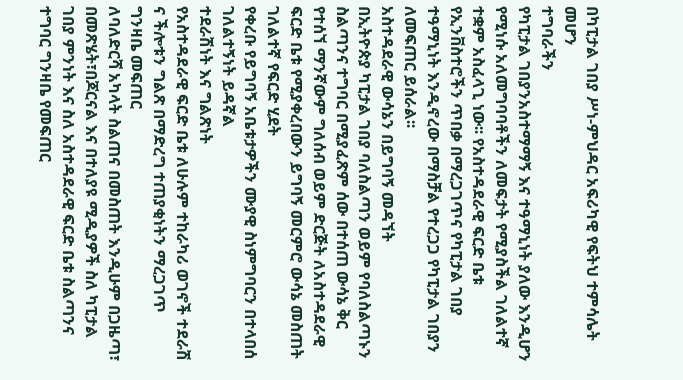በካፒታል ገበያ ሥነ-ምህዳር አፍሪካዊ የፍትህ ተምሳሌት መሆን
ተግባራችን
የካፒታል ገበያንአስተማማኝ እና ተዓማኒነት ያለው እንዲሆን የሚነሱ አለመግባባቶችን ለመፍታት የሚያስችል ገለልተኛ ተቋም አስፈላጊ ነው፡፡ የአስተዳደራዊ ፍርድ ቤቱ የኢንቨስተሮችን ጥበቃ በማረጋገጥና የካፒታል ገበያ ተዓማኒነት እንዲኖረው በማስቻል የተረጋጋ የካፒታል ገበያን ለመፍጠር ይሰራል፡፡
አስተዳደራዊ ውሳኔን በይግባኝ መዳኘት
በኢትዮጵያ ካፒታል ገበያ ባለስልጣን ወይም የባለስልጣኑን ስልጣንና ተግባር በሚያፈጽም ሰው በተሰጠ ውሳኔ ቅር የተሰኘ ማንኛውም ግለሰብ ወይም ድርጅት ለአስተዳደራዊ ፍርድ ቤቱ የሚያቀረበውን ይግባኝ መርምሮ ውሳኔ መስጠት
ገለልተኛ የፍርድ ሂደት
የቀረቡ የይግባኝ አቤቱታዎችን ሙያዊ ስነምግባርን በተላበሰ ገለልተኝነት ይዳኛል
ተደራሽነት እና ግልጽነት
የአስተዳደራዊ ፍርድ ቤቱ ለሁሉም ተከራካሪ ወገኖች ተደራሽ ና ችሎቱን ግልጽ በማድረግ ተጠያቂነትን ማረጋገጥ
ግንዛቤ መፍጠር
ለባለድርሻ አካላት ስልጠና በመስጠት እንዲሁም በጋዜጣ፣ በመጽሄት፣በጆርናል እና በተለያዩ ሚዲያዎች ስለ ካፒታል ገበያ ምንነት እና ስለ አስተዳደራዊ ፍርድ ቤቱ ስልጣንና ተግባር ግንዛቤ የመፍጠር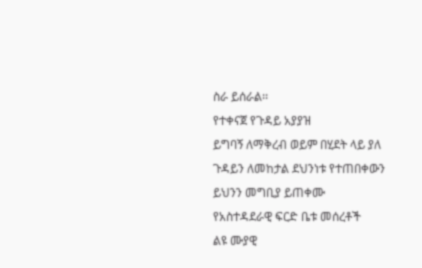ስራ ይሰራል፡፡
የተቀናጀ የጉዳይ አያያዝ
ይግባኝ ለማቅረብ ወይም በሂደት ላይ ያለ ጉዳይን ለመከታል ደህንነቱ የተጠበቀውን ይህንን መግቢያ ይጠቀሙ
የአስተዳደራዊ ፍርድ ቤቱ መሰረቶች
ልዩ ሙያዊ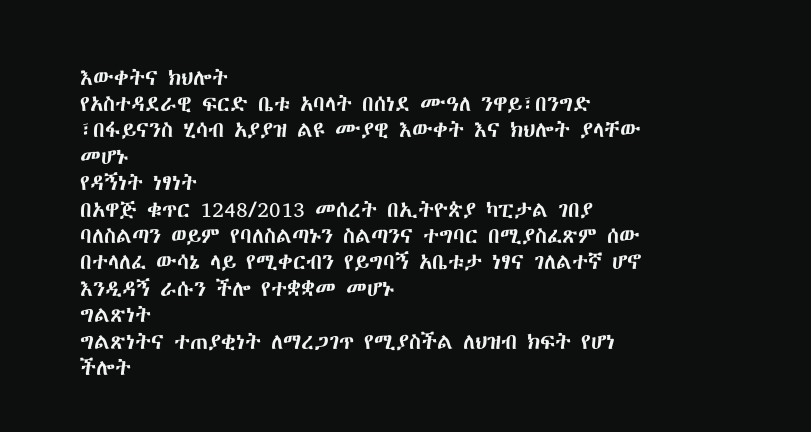እውቀትና ክህሎት
የአስተዳደራዊ ፍርድ ቤቱ አባላት በሰነደ ሙዓለ ንዋይ፣በንግድ ፣በፋይናንስ ሂሳብ አያያዝ ልዩ ሙያዊ እውቀት እና ክህሎት ያላቸው መሆኑ
የዳኝነት ነፃነት
በአዋጅ ቁጥር 1248/2013 መሰረት በኢትዮጵያ ካፒታል ገበያ ባለስልጣን ወይም የባለስልጣኑን ስልጣንና ተግባር በሚያስፈጽም ሰው በተላለፈ ውሳኔ ላይ የሚቀርብን የይግባኝ አቤቱታ ነፃና ገለልተኛ ሆኖ እንዲዳኝ ራሱን ችሎ የተቋቋመ መሆኑ
ግልጽነት
ግልጽነትና ተጠያቂነት ለማረጋገጥ የሚያስችል ለህዝብ ክፍት የሆነ ችሎት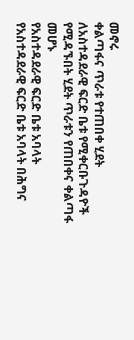መኖሩ
ቀልጣፋና ጥራቱ የተጠበቀ ሂደት
ለአስተዳደራዊ ፍርድ ቤቱ የሚቀርቡጉዳዮች የሚዳኙበት ሂደት ጥራቱን የጠበቀና ቀልጣፋ መሆኑ
የአስተዳደራዊ ፍርድ ቤቱ አባላት
የአስተዳደራዊ ፍርድ ቤቱ አባላት በሕግና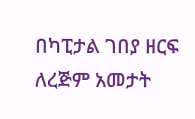በካፒታል ገበያ ዘርፍ ለረጅም አመታት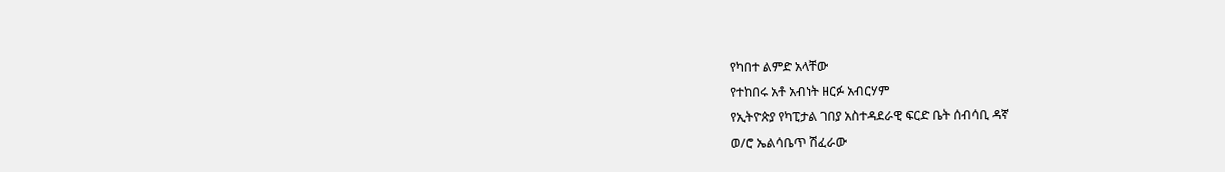የካበተ ልምድ አላቸው
የተከበሩ አቶ አብነት ዘርፉ አብርሃም
የኢትዮጵያ የካፒታል ገበያ አስተዳደራዊ ፍርድ ቤት ሰብሳቢ ዳኛ
ወ/ሮ ኤልሳቤጥ ሽፈራው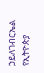ኃይለገብርኤል
የኢትዮጵያ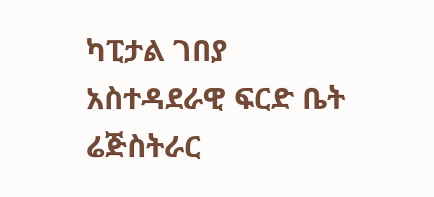ካፒታል ገበያ አስተዳደራዊ ፍርድ ቤት ሬጅስትራር